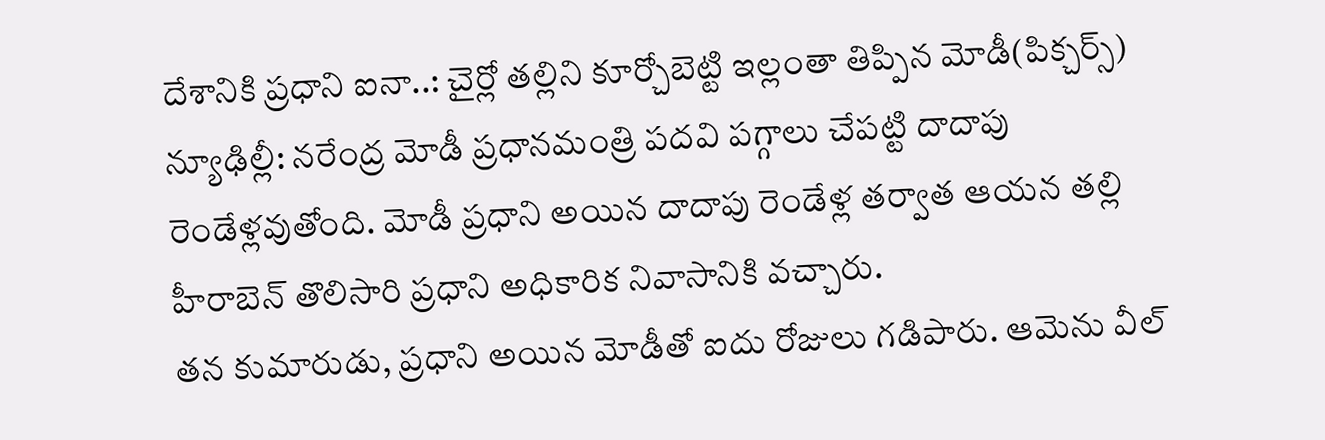దేశానికి ప్రధాని ఐనా..: చైర్లో తల్లిని కూర్చోబెట్టి ఇల్లంతా తిప్పిన మోడీ(పిక్చర్స్)
న్యూఢిల్లీ: నరేంద్ర మోడీ ప్రధానమంత్రి పదవి పగ్గాలు చేపట్టి దాదాపు రెండేళ్లవుతోంది. మోడీ ప్రధాని అయిన దాదాపు రెండేళ్ల తర్వాత ఆయన తల్లి హీరాబెన్ తొలిసారి ప్రధాని అధికారిక నివాసానికి వచ్చారు.
తన కుమారుడు, ప్రధాని అయిన మోడీతో ఐదు రోజులు గడిపారు. ఆమెను వీల్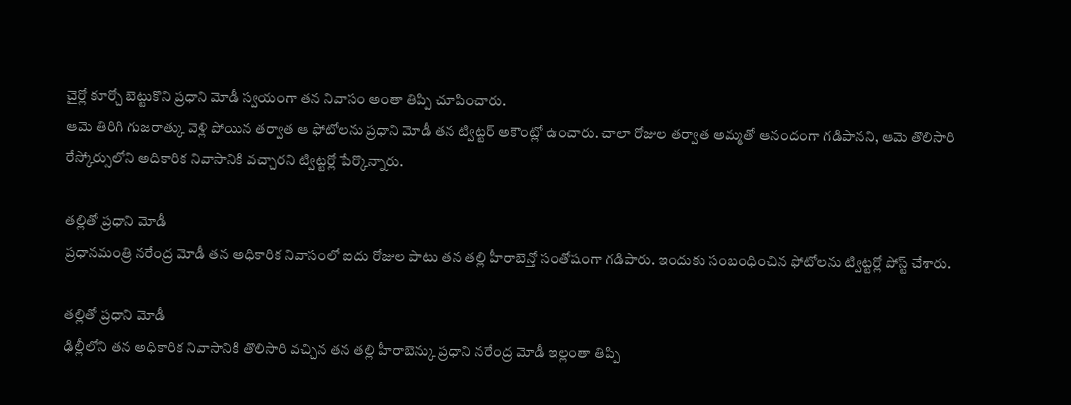చైర్లో కూర్చో బెట్టుకొని ప్రధాని మోడీ స్వయంగా తన నివాసం అంతా తిప్పి చూపించారు.
ఆమె తిరిగి గుజరాత్కు వెళ్లి పోయిన తర్వాత ఆ ఫోటోలను ప్రధాని మోడీ తన ట్విట్టర్ అకౌంట్లో ఉంచారు. చాలా రోజుల తర్వాత అమ్మతో ఆనందంగా గడిపానని, ఆమె తొలిసారి రేస్కోర్సులోని అదికారిక నివాసానికి వచ్చారని ట్విట్టర్లో పేర్కొన్నారు.

తల్లితో ప్రధాని మోడీ
ప్రధానమంత్రి నరేంద్ర మోడీ తన అధికారిక నివాసంలో ఐదు రోజుల పాటు తన తల్లి హీరాబెన్తో సంతోషంగా గడిపారు. ఇందుకు సంబంధించిన ఫోటోలను ట్విట్టర్లో పోస్ట్ చేశారు.

తల్లితో ప్రధాని మోడీ
ఢిల్లీలోని తన అధికారిక నివాసానికి తొలిసారి వచ్చిన తన తల్లి హీరాబెన్కు ప్రధాని నరేంద్ర మోడీ ఇల్లంతా తిప్పి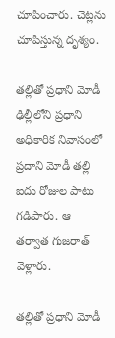చూపించారు. చెట్లను చూపిస్తున్న దృశ్యం.

తల్లితో ప్రధాని మోడీ
ఢిల్లీలోని ప్రధాని అధికారిక నివాసంలో ప్రదాని మోడీ తల్లి ఐదు రోజుల పాటు గడిపారు. ఆ తర్వాత గుజరాత్ వెళ్లారు.

తల్లితో ప్రధాని మోడీ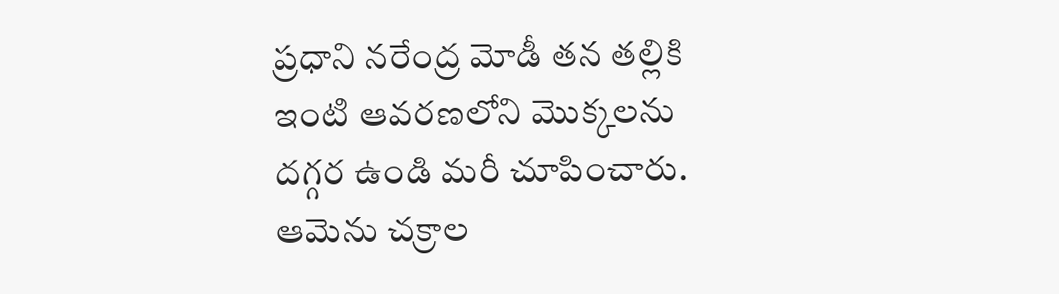ప్రధాని నరేంద్ర మోడీ తన తల్లికి ఇంటి ఆవరణలోని మొక్కలను దగ్గర ఉండి మరీ చూపించారు. ఆమెను చక్రాల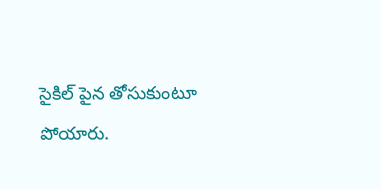సైకిల్ పైన తోసుకుంటూ పోయారు.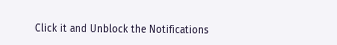Click it and Unblock the Notifications